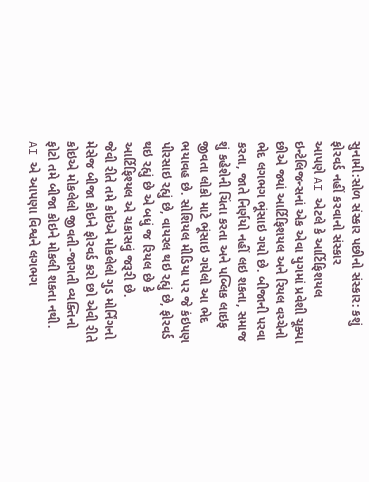સુનામી:સોળ સંસ્કાર પછીનો સંસ્કાર: કશું ફોરવર્ડ નહીં કરવાનો સંસ્કાર
આપણે AI એટલે કે આર્ટિફિશયલ ઇન્ટેલિજન્સનાં એક એવા યુગમાં પ્રવેશી ચૂક્યા છીએ જ્યાં આર્ટિફિશયલ અને રિયલ વચ્ચેનો ભેદ લગભગ ભૂંસાઇ ગયો છે. બીજાની પરવા કરતા, જાતે નિર્ણયો નહીં લઇ શકતા, સમાજ શું કહેશેની ચિંતા કરતા અને પબ્લિક લાઇફ જીવતા લોકો માટે ભૂંસાઇ ગયેલો આ ભેદ ભયાવહ છે. સોશિયલ મીડિયા પર જે કંઇપણ પીરસાઇ રહ્યું છે, વાયરલ થઇ રહ્યું છે, ફોરવર્ડ થઇ રહ્યું છે એ બધું જ રિયલ છે કે આર્ટિફિશ્યલ એ ચકાસવું જરૂરી છે.
જેવી રીતે તમે કોઇએ મોકલેલો ગુડ મોર્નિંગનો મેસેજ બીજા કોઇને ફોરવર્ડ કરો છો એવી રીતે કોઇએ મોકલેલો જીવતી-જાગતી વ્યક્તિનો ફોટો તમે બીજા કોઇને મોકલી શકતા નથી.
AI એ આપણા વિશ્વને લગભગ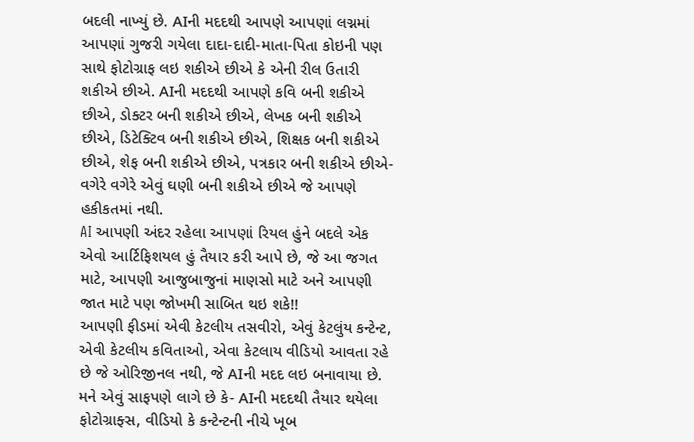બદલી નાખ્યું છે. AIની મદદથી આપણે આપણાં લગ્નમાં આપણાં ગુજરી ગયેલા દાદા-દાદી-માતા-પિતા કોઇની પણ સાથે ફોટોગ્રાફ લઇ શકીએ છીએ કે એની રીલ ઉતારી શકીએ છીએ. AIની મદદથી આપણે કવિ બની શકીએ છીએ, ડોક્ટર બની શકીએ છીએ, લેખક બની શકીએ છીએ, ડિટેક્ટિવ બની શકીએ છીએ, શિક્ષક બની શકીએ છીએ, શેફ બની શકીએ છીએ, પત્રકાર બની શકીએ છીએ-વગેરે વગેરે એવું ઘણી બની શકીએ છીએ જે આપણે હકીકતમાં નથી.
AI આપણી અંદર રહેલા આપણાં રિયલ હુંને બદલે એક એવો આર્ટિફિશયલ હું તૈયાર કરી આપે છે, જે આ જગત માટે, આપણી આજુબાજુનાં માણસો માટે અને આપણી જાત માટે પણ જોખમી સાબિત થઇ શકે!!
આપણી ફીડમાં એવી કેટલીય તસવીરો, એવું કેટલુંય કન્ટેન્ટ, એવી કેટલીય કવિતાઓ, એવા કેટલાય વીડિયો આવતા રહે છે જે ઓરિજીનલ નથી, જે AIની મદદ લઇ બનાવાયા છે. મને એવું સાફપણે લાગે છે કે- AIની મદદથી તૈયાર થયેલા ફોટોગ્રાફ્સ, વીડિયો કે કન્ટેન્ટની નીચે ખૂબ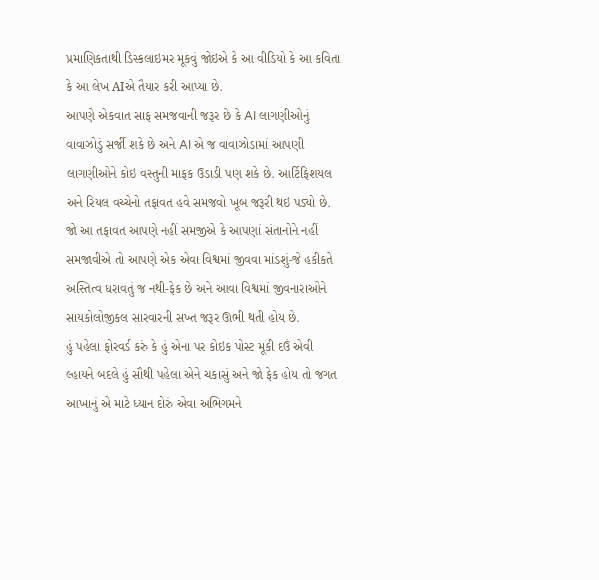પ્રમાણિકતાથી ડિસ્કલાઇમર મૂકવું જોઇએ કે આ વીડિયો કે આ કવિતા કે આ લેખ AIએ તૈયાર કરી આપ્યા છે.
આપણે એકવાત સાફ સમજવાની જરૂર છે કે AI લાગણીઓનું વાવાઝોડું સર્જી શકે છે અને AI એ જ વાવાઝોડામાં આપણી લાગણીઓને કોઇ વસ્તુની માફક ઉડાડી પણ શકે છે. આર્ટિફિશયલ અને રિયલ વચ્ચેનો તફાવત હવે સમજવો ખૂબ જરૂરી થઇ પડ્યો છે.
જો આ તફાવત આપણે નહીં સમજીએ કે આપણાં સંતાનોને નહીં સમજાવીએ તો આપણે એક એવા વિશ્વમાં જીવવા માંડશું-જે હકીકતે અસ્તિત્વ ધરાવતું જ નથી-ફેક છે અને આવા વિશ્વમાં જીવનારાઓને સાયકોલોજીકલ સારવારની સખ્ત જરૂર ઊભી થતી હોય છે.
હું પહેલા ફોરવર્ડ કરું કે હું એના પર કોઇક પોસ્ટ મૂકી દઉં એવી લ્હાયને બદલે હું સૌથી પહેલા એને ચકાસું અને જો ફેક હોય તો જગત આખાનું એ માટે ધ્યાન દોરું એવા અભિગમને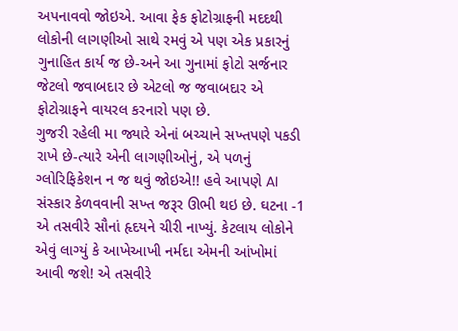અપનાવવો જોઇએ. આવા ફેક ફોટોગ્રાફની મદદથી લોકોની લાગણીઓ સાથે રમવું એ પણ એક પ્રકારનું ગુનાહિત કાર્ય જ છે-અને આ ગુનામાં ફોટો સર્જનાર જેટલો જવાબદાર છે એટલો જ જવાબદાર એ ફોટોગ્રાફને વાયરલ કરનારો પણ છે.
ગુજરી રહેલી મા જ્યારે એનાં બચ્ચાને સખ્તપણે પકડી રાખે છે-ત્યારે એની લાગણીઓનું, એ પળનું ગ્લોરિફિકેશન ન જ થવું જોઇએ!! હવે આપણે AI સંસ્કાર કેળવવાની સખ્ત જરૂર ઊભી થઇ છે. ઘટના -1 એ તસવીરે સૌનાં હૃદયને ચીરી નાખ્યું. કેટલાય લોકોને એવું લાગ્યું કે આખેઆખી નર્મદા એમની આંખોમાં આવી જશે! એ તસવીરે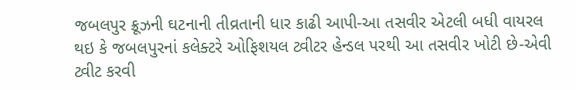જબલપુર ક્રૂઝની ઘટનાની તીવ્રતાની ધાર કાઢી આપી-આ તસવીર એટલી બધી વાયરલ થઇ કે જબલપુરનાં કલેક્ટરે ઓફિશયલ ટ્વીટર હેન્ડલ પરથી આ તસવીર ખોટી છે-એવી ટ્વીટ કરવી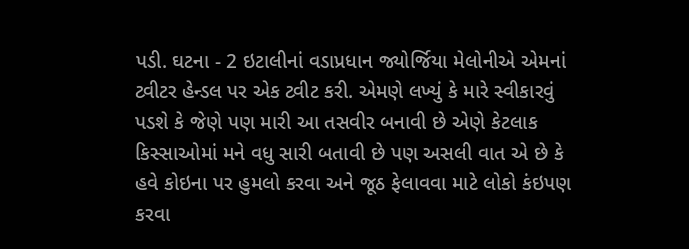પડી. ઘટના - 2 ઇટાલીનાં વડાપ્રધાન જ્યોર્જિયા મેલોનીએ એમનાં ટ્વીટર હેન્ડલ પર એક ટ્વીટ કરી. એમણે લખ્યું કે મારે સ્વીકારવું પડશે કે જેણે પણ મારી આ તસવીર બનાવી છે એણે કેટલાક કિસ્સાઓમાં મને વધુ સારી બતાવી છે પણ અસલી વાત એ છે કે હવે કોઇના પર હુમલો કરવા અને જૂઠ ફેલાવવા માટે લોકો કંઇપણ કરવા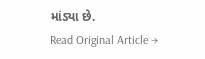માંડ્યા છે.
Read Original Article →